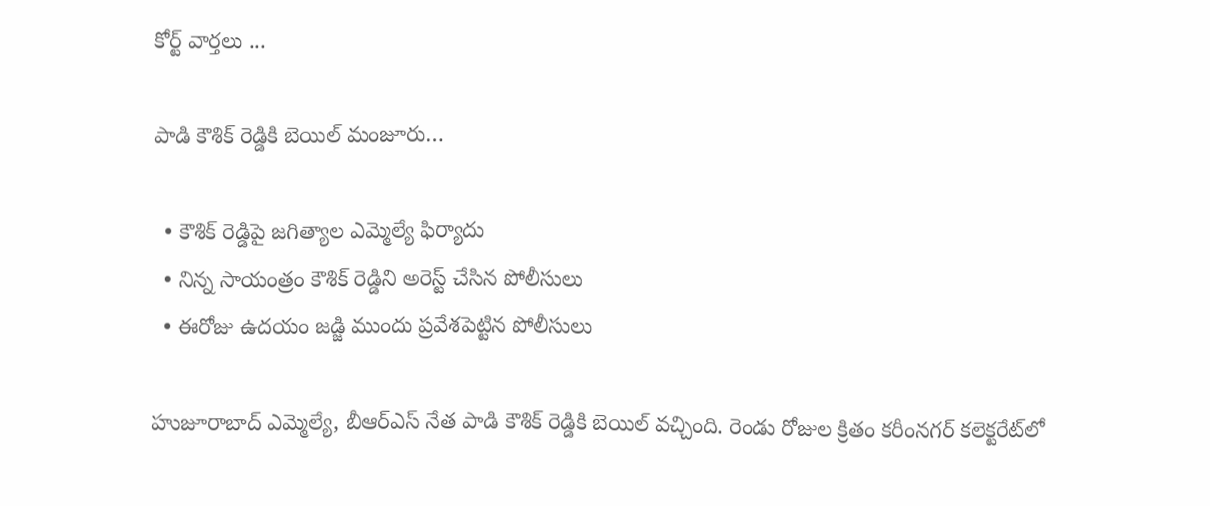కోర్ట్ వార్తలు ...

పాడి కౌశిక్ రెడ్డికి బెయిల్ మంజూరు…

  • కౌశిక్ రెడ్డిపై జగిత్యాల ఎమ్మెల్యే ఫిర్యాదు
  • నిన్న సాయంత్రం కౌశిక్ రెడ్డిని అరెస్ట్ చేసిన పోలీసులు
  • ఈరోజు ఉదయం జడ్జి ముందు ప్రవేశపెట్టిన పోలీసులు

హుజూరాబాద్ ఎమ్మెల్యే, బీఆర్ఎస్ నేత పాడి కౌశిక్ రెడ్డికి బెయిల్ వచ్చింది. రెండు రోజుల క్రితం కరీంనగర్ కలెక్టరేట్‌లో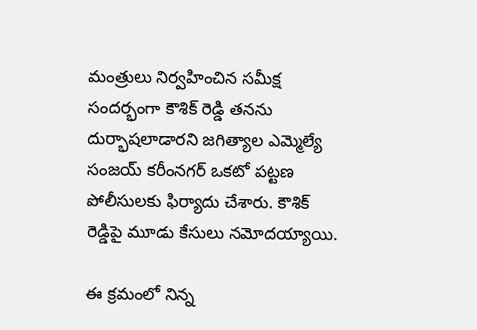మంత్రులు నిర్వహించిన సమీక్ష సందర్భంగా కౌశిక్ రెడ్డి తనను దుర్భాషలాడారని జగిత్యాల ఎమ్మెల్యే సంజయ్ కరీంనగర్ ఒకటో పట్టణ పోలీసులకు ఫిర్యాదు చేశారు. కౌశిక్ రెడ్డిపై మూడు కేసులు నమోదయ్యాయి.

ఈ క్రమంలో నిన్న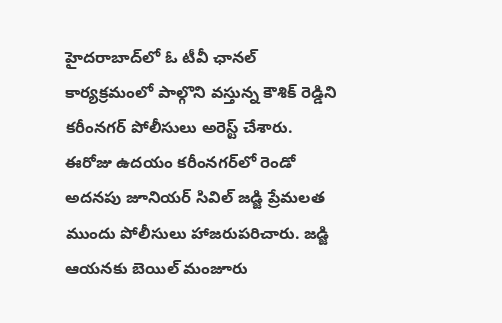హైదరాబాద్‌లో ఓ టీవీ ఛానల్ కార్యక్రమంలో పాల్గొని వస్తున్న కౌశిక్ రెడ్డిని కరీంనగర్ పోలీసులు అరెస్ట్ చేశారు. ఈరోజు ఉదయం కరీంనగర్‌లో రెండో అదనపు జూనియర్ సివిల్ జడ్జి ప్రేమలత ముందు పోలీసులు హాజరుపరిచారు. జడ్జి ఆయనకు బెయిల్ మంజూరు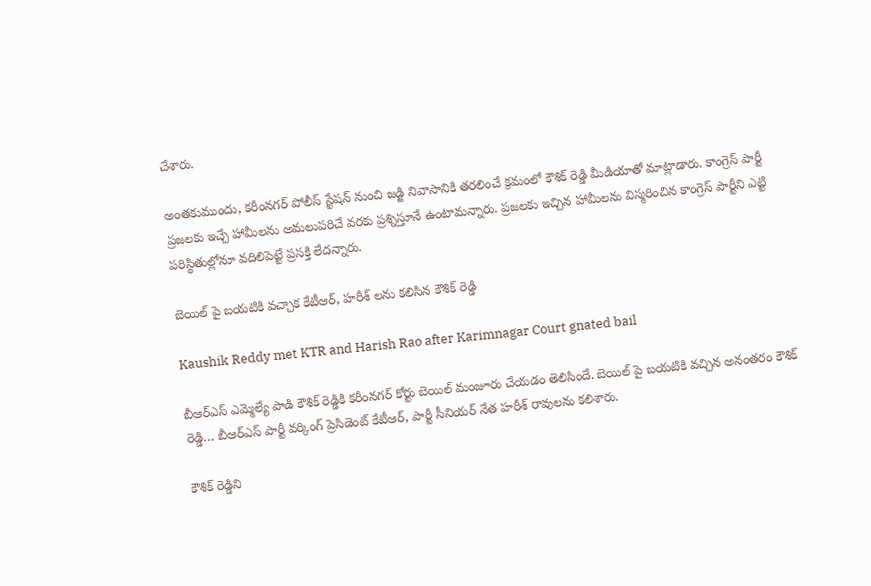చేశారు.

అంతకుముందు, కరీంనగర్ పోలీస్ స్టేషన్ నుంచి జడ్జి నివాసానికి తరలించే క్రమంలో కౌశిక్ రెడ్డి మీడియాతో మాట్లాడారు. కాంగ్రెస్ పార్టీ ప్రజలకు ఇచ్చే హామీలను అమలుపరిచే వరకు ప్రశ్నిస్తూనే ఉంటామన్నారు. ప్రజలకు ఇచ్చిన హామీలను విస్మరించిన కాంగ్రెస్ పార్టీని ఎట్టి పరిస్థితుల్లోనూ వదిలిపెట్టే ప్రసక్తి లేదన్నారు.

బెయిల్ పై బయటికి వచ్చాక కేటీఆర్, హరీశ్ లను కలిసిన కౌశిక్ రెడ్డి

Kaushik Reddy met KTR and Harish Rao after Karimnagar Court gnated bail

బీఆర్ఎస్ ఎమ్మెల్యే పాడి కౌశిక్ రెడ్డికి కరీంనగర్ కోర్టు బెయిల్ మంజూరు చేయడం తెలిసిందే. బెయిల్ పై బయటికి వచ్చిన అనంతరం కౌశిక్ రెడ్డి… బీఆర్ఎస్ పార్టీ వర్కింగ్ ప్రెసిడెంట్ కేటీఆర్, పార్టీ సీనియర్ నేత హరీశ్ రావులను కలిశారు.

కౌశిక్ రెడ్డిని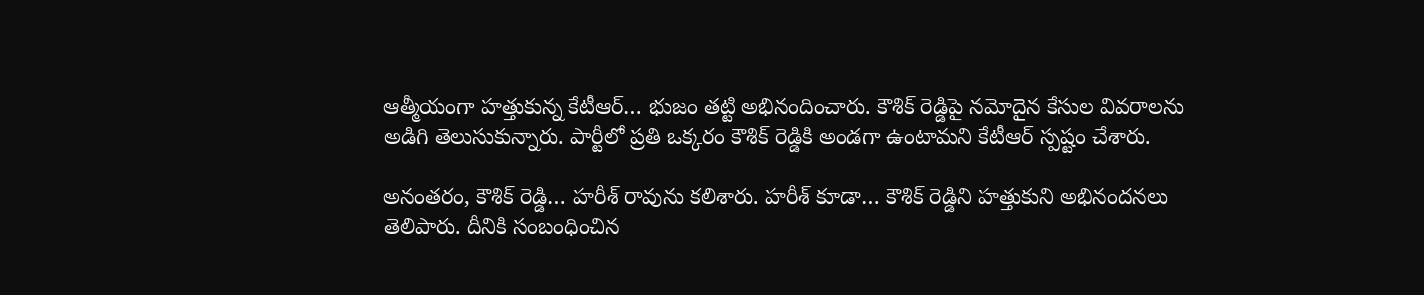ఆత్మీయంగా హత్తుకున్న కేటీఆర్… భుజం తట్టి అభినందించారు. కౌశిక్ రెడ్డిపై నమోదైన కేసుల వివరాలను అడిగి తెలుసుకున్నారు. పార్టీలో ప్రతి ఒక్కరం కౌశిక్ రెడ్డికి అండగా ఉంటామని కేటీఆర్ స్పష్టం చేశారు.

అనంతరం, కౌశిక్ రెడ్డి… హరీశ్ రావును కలిశారు. హరీశ్ కూడా… కౌశిక్ రెడ్డిని హత్తుకుని అభినందనలు తెలిపారు. దీనికి సంబంధించిన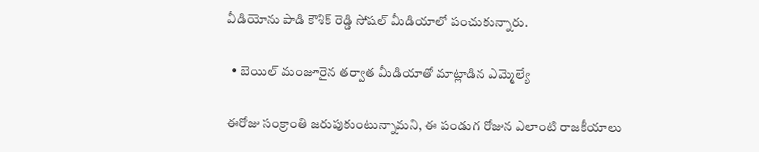వీడియోను పాడి కౌశిక్ రెడ్డి సోషల్ మీడియాలో పంచుకున్నారు.

  • బెయిల్ మంజూరైన తర్వాత మీడియాతో మాట్లాడిన ఎమ్మెల్యే

ఈరోజు సంక్రాంతి జరుపుకుంటున్నామని, ఈ పండుగ రోజున ఎలాంటి రాజకీయాలు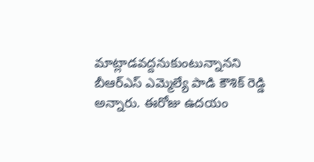మాట్లాడవద్దనుకుంటున్నానని బీఆర్ఎస్ ఎమ్మెల్యే పాడి కౌశిక్ రెడ్డి అన్నారు. ఈరోజు ఉదయం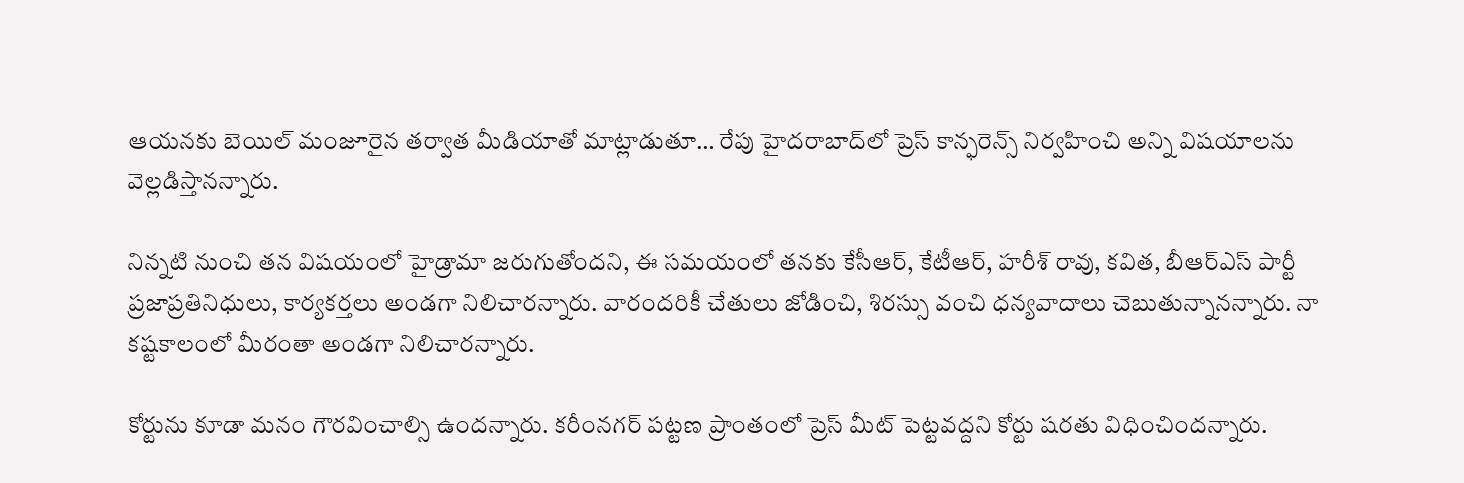ఆయనకు బెయిల్ మంజూరైన తర్వాత మీడియాతో మాట్లాడుతూ… రేపు హైదరాబాద్‌లో ప్రెస్ కాన్ఫరెన్స్ నిర్వహించి అన్ని విషయాలను వెల్లడిస్తానన్నారు.

నిన్నటి నుంచి తన విషయంలో హైడ్రామా జరుగుతోందని, ఈ సమయంలో తనకు కేసీఆర్, కేటీఆర్, హరీశ్ రావు, కవిత, బీఆర్ఎస్ పార్టీ ప్రజాప్రతినిధులు, కార్యకర్తలు అండగా నిలిచారన్నారు. వారందరికీ చేతులు జోడించి, శిరస్సు వంచి ధన్యవాదాలు చెబుతున్నానన్నారు. నా కష్టకాలంలో మీరంతా అండగా నిలిచారన్నారు.

కోర్టును కూడా మనం గౌరవించాల్సి ఉందన్నారు. కరీంనగర్ పట్టణ ప్రాంతంలో ప్రెస్ మీట్ పెట్టవద్దని కోర్టు షరతు విధించిందన్నారు.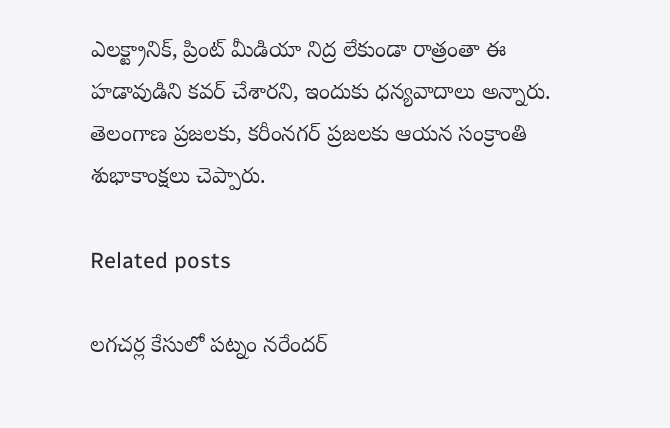ఎలక్ట్రానిక్, ప్రింట్ మీడియా నిద్ర లేకుండా రాత్రంతా ఈ హడావుడిని కవర్ చేశారని, ఇందుకు ధన్యవాదాలు అన్నారు. తెలంగాణ ప్రజలకు, కరీంనగర్ ప్రజలకు ఆయన సంక్రాంతి శుభాకాంక్షలు చెప్పారు.

Related posts

లగచర్ల కేసులో పట్నం నరేందర్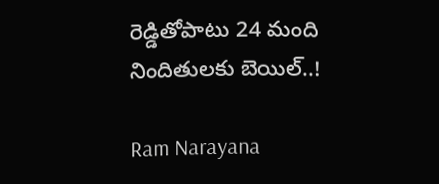రెడ్డితోపాటు 24 మంది నిందితులకు బెయిల్..!

Ram Narayana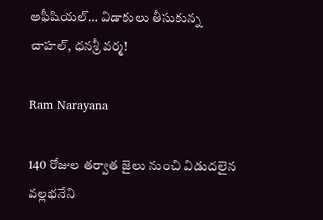అఫీషియ‌ల్… విడాకులు తీసుకున్న చాహ‌ల్‌, ధ‌న‌శ్రీ వ‌ర్మ!

Ram Narayana

140 రోజుల తర్వాత జైలు నుంచి విడుదలైన వల్లభనేని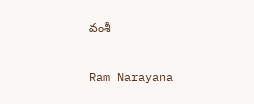వంశీ

Ram Narayana